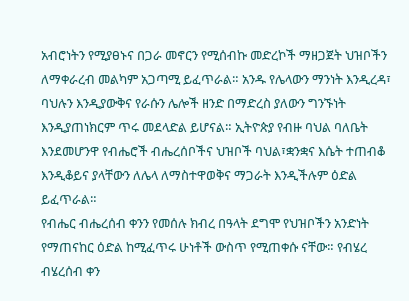አብሮነትን የሚያፀኑና በጋራ መኖርን የሚሰብኩ መድረኮች ማዘጋጀት ህዝቦችን ለማቀራረብ መልካም አጋጣሚ ይፈጥራል። አንዱ የሌላውን ማንነት እንዲረዳ፣ ባህሉን እንዲያውቅና የራሱን ሌሎች ዘንድ በማድረስ ያለውን ግንኙነት እንዲያጠነክርም ጥሩ መደላድል ይሆናል። ኢትዮጵያ የብዙ ባህል ባለቤት እንደመሆንዋ የብሔሮች ብሔረሰቦችና ህዝቦች ባህል፣ቋንቋና እሴት ተጠብቆ እንዲቆይና ያላቸውን ለሌላ ለማስተዋወቅና ማጋራት እንዲችሉም ዕድል ይፈጥራል።
የብሔር ብሔረሰብ ቀንን የመሰሉ ክብረ በዓላት ደግሞ የህዝቦችን አንድነት የማጠናከር ዕድል ከሚፈጥሩ ሁነቶች ውስጥ የሚጠቀሱ ናቸው። የብሄረ ብሄረሰብ ቀን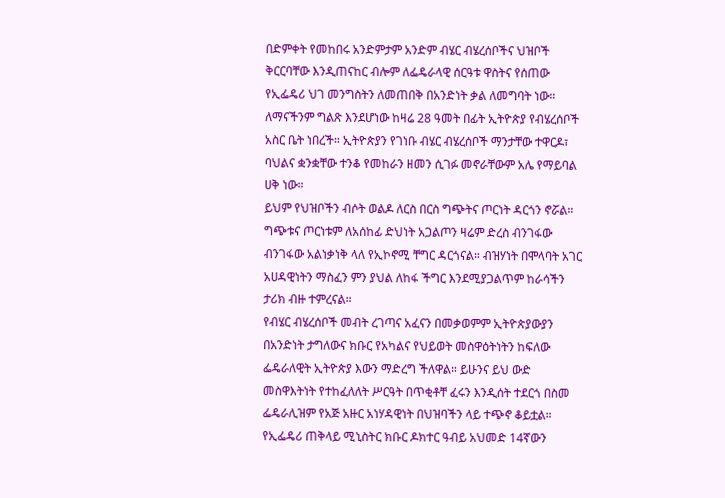በድምቀት የመከበሩ አንድምታም አንድም ብሄር ብሄረሰቦችና ህዝቦች ቅርርባቸው እንዲጠናከር ብሎም ለፌዴራላዊ ሰርዓቱ ዋስትና የሰጠው የኢፌዴሪ ህገ መንግስትን ለመጠበቅ በአንድነት ቃል ለመግባት ነው።
ለማናችንም ግልጽ እንደሆነው ከዛሬ 28 ዓመት በፊት ኢትዮጵያ የብሄረሰቦች አስር ቤት ነበረች። ኢትዮጵያን የገነቡ ብሄር ብሄረሰቦች ማንታቸው ተዋርዶ፣ ባህልና ቋንቋቸው ተንቆ የመከራን ዘመን ሲገፉ መኖራቸውም አሌ የማይባል ሀቅ ነው።
ይህም የህዝቦችን ብሶት ወልዶ ለርስ በርስ ግጭትና ጦርነት ዳርጎን ኖሯል። ግጭቱና ጦርነቱም ለአሰከፊ ድህነት አጋልጦን ዛሬም ድረስ ብንገፋው ብንገፋው አልነቃነቅ ላለ የኢኮኖሚ ቸግር ዳርጎናል። ብዝሃነት በሞላባት አገር አሀዳዊነትን ማስፈን ምን ያህል ለከፋ ችግር እንደሚያጋልጥም ከራሳችን ታሪክ ብዙ ተምረናል።
የብሄር ብሄረሰቦች መብት ረገጣና አፈናን በመቃወምም ኢትዮጵያውያን በአንድነት ታግለውና ክቡር የአካልና የህይወት መስዋዕትነትን ከፍለው ፌዴራለዊት ኢትዮጵያ እውን ማድረግ ችለዋል። ይሁንና ይህ ውድ መስዋእትነት የተከፈለለት ሥርዓት በጥቂቶቸ ፈሩን እንዲሰት ተደርጎ በስመ ፌዴራሊዝም የአጅ አዙር አነሃዳዊነት በህዝባችን ላይ ተጭኖ ቆይቷል።
የኢፌዴሪ ጠቅላይ ሚኒስትር ክቡር ዶክተር ዓብይ አህመድ 14ኛውን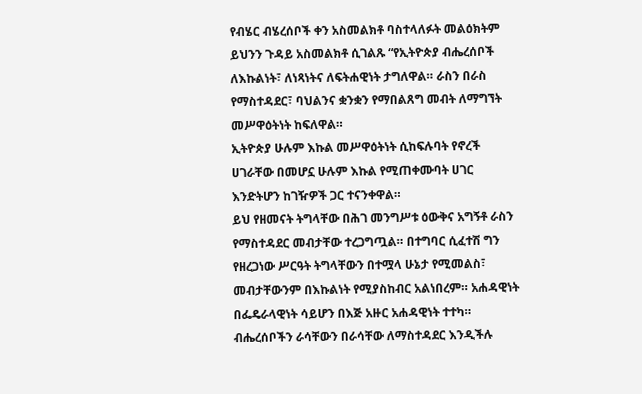የብሄር ብሄረሰቦች ቀን አስመልክቶ ባስተላለፉት መልዕክትም ይህንን ጉዳይ አስመልክቶ ሲገልጹ “የኢትዮጵያ ብሔረሰቦች ለእኩልነት፣ ለነጻነትና ለፍትሐዊነት ታግለዋል። ራስን በራስ የማስተዳደር፣ ባህልንና ቋንቋን የማበልጸግ መብት ለማግኘት መሥዋዕትነት ከፍለዋል።
ኢትዮጵያ ሁሉም እኩል መሥዋዕትነት ሲከፍሉባት የኖረች ሀገራቸው በመሆኗ ሁሉም እኩል የሚጠቀሙባት ሀገር እንድትሆን ከገዥዎች ጋር ተናንቀዋል።
ይህ የዘመናት ትግላቸው በሕገ መንግሥቱ ዕውቅና አግኝቶ ራስን የማስተዳደር መብታቸው ተረጋግጧል። በተግባር ሲፈተሽ ግን የዘረጋነው ሥርዓት ትግላቸውን በተሟላ ሁኔታ የሚመልስ፣ መብታቸውንም በእኩልነት የሚያስከብር አልነበረም። አሐዳዊነት በፌዴራላዊነት ሳይሆን በእጅ አዙር አሐዳዊነት ተተካ።
ብሔረሰቦችን ራሳቸውን በራሳቸው ለማስተዳደር እንዲችሉ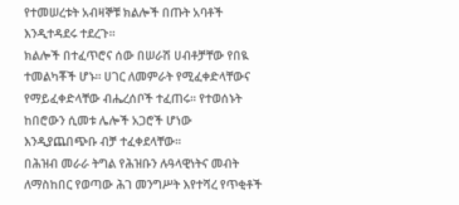የተመሠረቱት አብዛኞቹ ክልሎች በጡት አባቶች እንዲተዳደሩ ተደረጉ።
ክልሎች በተፈጥሮና ሰው በሠራሽ ሀብቶቻቸው የበዪ ተመልካቾች ሆኑ። ሀገር ለመምራት የሚፈቀድላቸውና የማይፈቀድላቸው ብሔረሰቦች ተፈጠሩ። የተወሰኑት ከበሮውን ሲመቱ ሌሎች አጋሮች ሆነው እንዲያጨበጭቡ ብቻ ተፈቀደላቸው።
በሕዝብ መራራ ትግል የሕዝቡን ሉዓላዊነትና መብት ለማስከበር የወጣው ሕገ መንግሥት እየተሻረ የጥቂቶች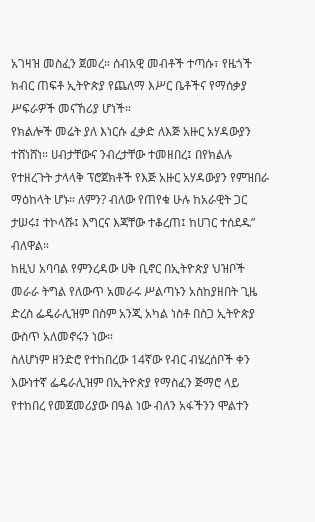አገዛዝ መስፈን ጀመረ። ሰብአዊ መብቶች ተጣሱ፣ የዜጎች ክብር ጠፍቶ ኢትዮጵያ የጨለማ እሥር ቤቶችና የማሰቃያ ሥፍራዎች መናኸሪያ ሆነች።
የክልሎች መሬት ያለ እነርሱ ፈቃድ ለእጅ አዙር አሃዳውያን ተሸነሸነ። ሀብታቸውና ንብረታቸው ተመዘበረ፤ በየክልሉ የተዘረጉት ታላላቅ ፕሮጀክቶች የእጅ አዙር አሃዳውያን የምዝበራ ማዕከላት ሆኑ። ለምን? ብለው የጠየቁ ሁሉ ከአራዊት ጋር ታሠሩ፤ ተኮላሹ፤ እግርና እጃቸው ተቆረጠ፤ ከሀገር ተሰደዱ” ብለዋል።
ከዚህ አባባል የምንረዳው ሀቅ ቢኖር በኢትዮጵያ ህዝቦች መራራ ትግል የለውጥ አመራሩ ሥልጣኑን አስከያዘበት ጊዜ ድረስ ፌዴራሊዝም በስም አንጂ አካል ነስቶ በስጋ ኢትዮጵያ ውስጥ አለመኖሩን ነው።
ስለሆነም ዘንድሮ የተከበረው 14ኛው የብር ብሄረሰቦች ቀን እውነተኛ ፌዴራሊዝም በኢትዮጵያ የማስፈን ጅማሮ ላይ የተከበረ የመጀመሪያው በዓል ነው ብለን አፋችንን ሞልተን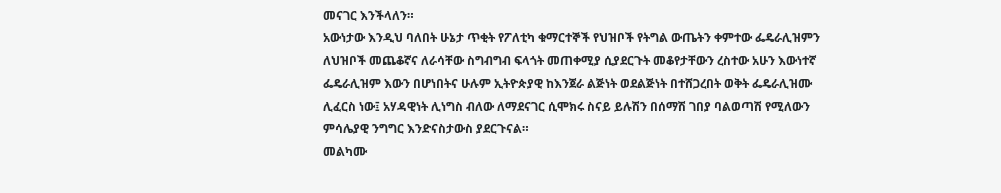መናገር እንችላለን።
አውነታው እንዲህ ባለበት ሁኔታ ጥቂት የፖለቲካ ቁማርተኞች የህዝቦች የትግል ውጤትን ቀምተው ፌዴራሊዝምን ለህዝቦች መጨቆኛና ለራሳቸው ስግብግብ ፍላጎት መጠቀሚያ ሲያደርጉት መቆየታቸውን ረስተው አሁን እውነተኛ ፌዴራሊዝም እውን በሆነበትና ሁሉም ኢትዮጵያዊ ከእንጀራ ልጅነት ወደልጅነት በተሸጋረበት ወቅት ፌዴራሊዝሙ ሊፈርስ ነው፤ አሃዳዊነት ሊነግስ ብለው ለማደናገር ሲሞክሩ ስናይ ይሉሽን በሰማሽ ገበያ ባልወጣሽ የሚለውን ምሳሌያዊ ንግግር እንድናስታውስ ያደርጉናል።
መልካሙ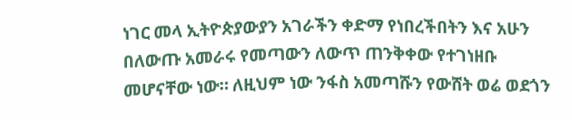ነገር መላ ኢትዮጵያውያን አገራችን ቀድማ የነበረችበትን እና አሁን በለውጡ አመራሩ የመጣውን ለውጥ ጠንቅቀው የተገነዘቡ መሆናቸው ነው። ለዚህም ነው ንፋስ አመጣሹን የውሸት ወሬ ወደጎን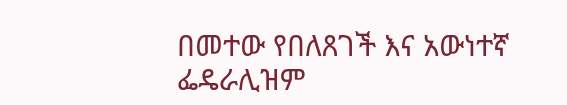በመተው የበለጸገች እና አውነተኛ ፌዴራሊዝም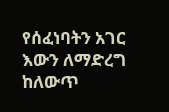የሰፈነባትን አገር እውን ለማድረግ ከለውጥ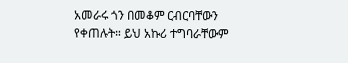አመራሩ ጎን በመቆም ርብርባቸውን የቀጠሉት። ይህ አኩሪ ተግባራቸውም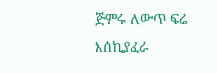ጅምሩ ለውጥ ፍሬ እሰኪያፈራ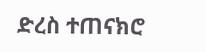ድረስ ተጠናክሮ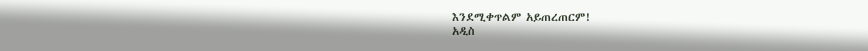እንደሚቀጥልም አይጠረጠርም!
አዲስ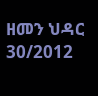ዘመን ህዳር 30/2012